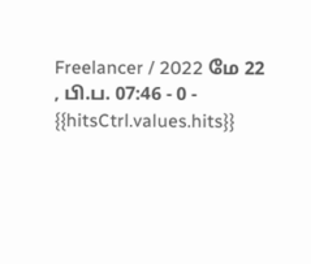Freelancer / 2022 மே 22 , பி.ப. 07:46 - 0 - {{hitsCtrl.values.hits}}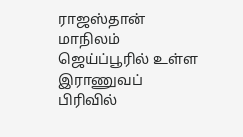ராஜஸ்தான் மாநிலம் ஜெய்ப்பூரில் உள்ள இராணுவப் பிரிவில்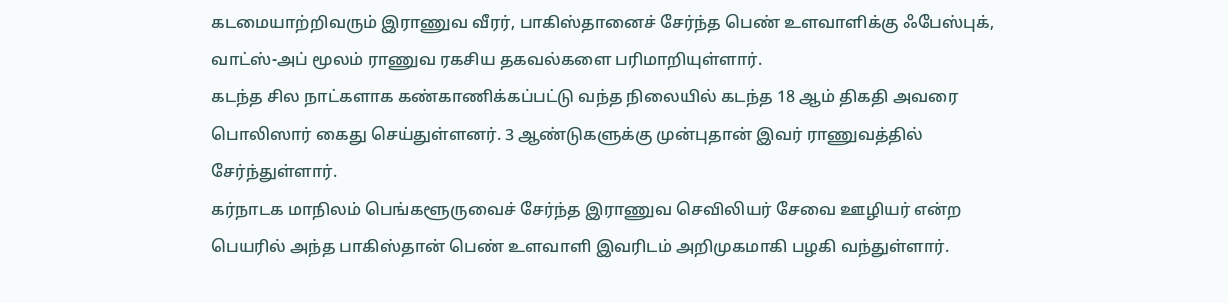கடமையாற்றிவரும் இராணுவ வீரர், பாகிஸ்தானைச் சேர்ந்த பெண் உளவாளிக்கு ஃபேஸ்புக், வாட்ஸ்-அப் மூலம் ராணுவ ரகசிய தகவல்களை பரிமாறியுள்ளார்.
கடந்த சில நாட்களாக கண்காணிக்கப்பட்டு வந்த நிலையில் கடந்த 18 ஆம் திகதி அவரை பொலிஸார் கைது செய்துள்ளனர். 3 ஆண்டுகளுக்கு முன்புதான் இவர் ராணுவத்தில் சேர்ந்துள்ளார்.
கர்நாடக மாநிலம் பெங்களூருவைச் சேர்ந்த இராணுவ செவிலியர் சேவை ஊழியர் என்ற பெயரில் அந்த பாகிஸ்தான் பெண் உளவாளி இவரிடம் அறிமுகமாகி பழகி வந்துள்ளார்.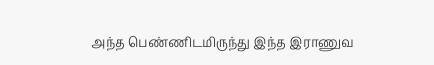அந்த பெண்ணிடமிருந்து இந்த இராணுவ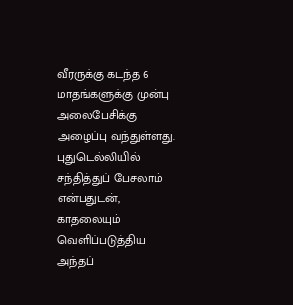வீரருக்கு கடந்த 6 மாதங்களுக்கு முன்பு அலைபேசிக்கு அழைப்பு வந்துள்ளது. புதுடெல்லியில் சந்தித்துப் பேசலாம் என்பதுடன், காதலையும் வெளிப்படுத்திய அந்தப்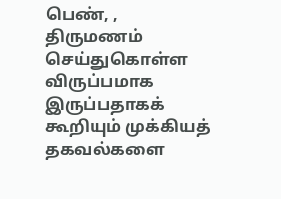பெண், , திருமணம் செய்துகொள்ள விருப்பமாக இருப்பதாகக் கூறியும் முக்கியத் தகவல்களை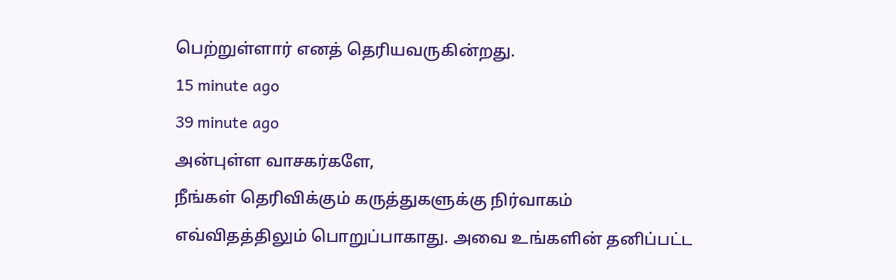பெற்றுள்ளார் எனத் தெரியவருகின்றது.
15 minute ago
39 minute ago
அன்புள்ள வாசகர்களே,
நீங்கள் தெரிவிக்கும் கருத்துகளுக்கு நிர்வாகம் எவ்விதத்திலும் பொறுப்பாகாது. அவை உங்களின் தனிப்பட்ட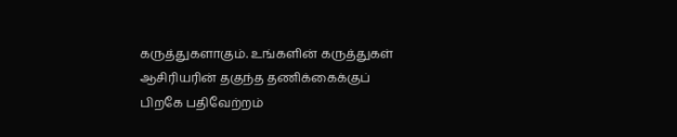கருத்துகளாகும். உங்களின் கருத்துகள் ஆசிரியரின் தகுந்த தணிக்கைக்குப் பிறகே பதிவேற்றம்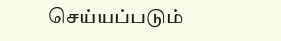செய்யப்படும்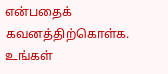என்பதைக் கவனத்திற்கொள்க. உங்கள்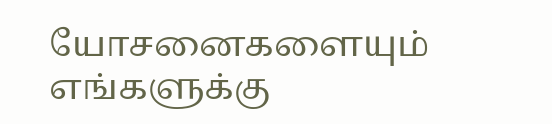யோசனைகளையும் எங்களுக்கு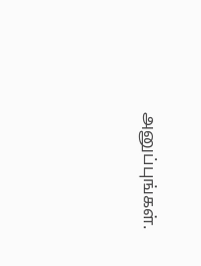அனுப்புங்கள்.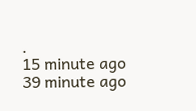.
15 minute ago
39 minute ago